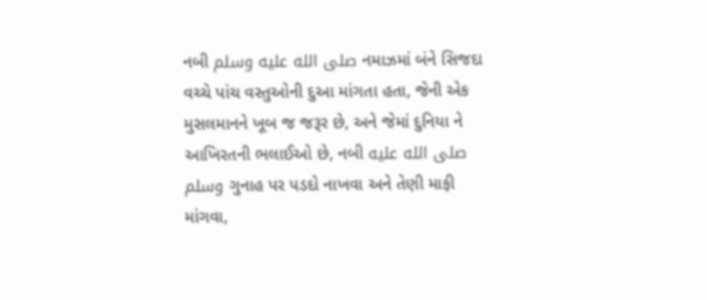નબી صلى الله عليه وسلم નમાઝમાં બંને સિજદા વચ્ચે પાંચ વસ્તુઓની દુઆ માંગતા હતા, જેની એક મુસલમાનને ખૂબ જ જરૂર છે, અને જેમાં દુનિયા ને આખિરતની ભલાઈઓ છે, નબી صلى الله عليه وسلم ગુનાહ પર પડદો નાખવા અને તેણી માફી માંગવા,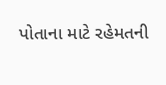પોતાના માટે રહેમતની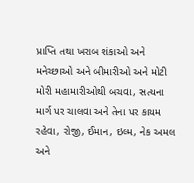પ્રાપ્તિ તથા ખરાબ શંકાઓ અને મનેચ્છાઓ અને બીમારીઓ અને મોટી મોરી મહામારીઓથી બચવા, સત્યના માર્ગ પર ચાલવા અને તેના પર કાયમ રહેવા, રોજી, ઈમાન, ઇલ્મ, નેક અમલ અને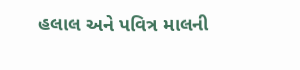હલાલ અને પવિત્ર માલની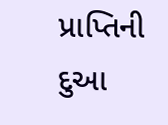પ્રાપ્તિની દુઆ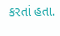કરતાં હતા.